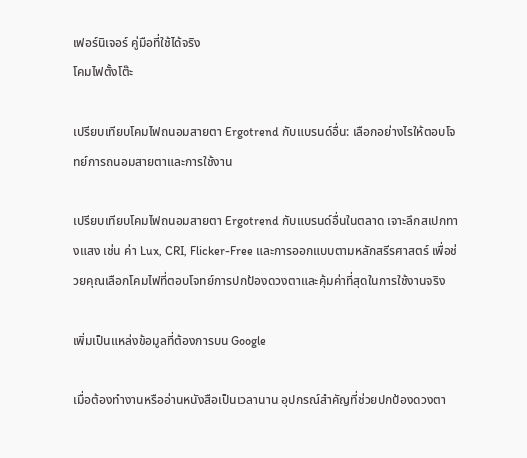เฟอร์นิเจอร์ คู่มือที่ใช้ได้จริง
โคมไฟตั้งโต๊ะ

เปรียบเทียบโคมไฟถนอมสายตา Ergotrend กับแบรนด์อื่น: เลือกอย่างไรให้ตอบโจทย์การถนอมสายตาและการใช้งาน

เปรียบเทียบโคมไฟถนอมสายตา Ergotrend กับแบรนด์อื่นในตลาด เจาะลึกสเปกทางแสง เช่น ค่า Lux, CRI, Flicker-Free และการออกแบบตามหลักสรีรศาสตร์ เพื่อช่วยคุณเลือกโคมไฟที่ตอบโจทย์การปกป้องดวงตาและคุ้มค่าที่สุดในการใช้งานจริง

เพิ่มเป็นแหล่งข้อมูลที่ต้องการบน Google

เมื่อต้องทำงานหรืออ่านหนังสือเป็นเวลานาน อุปกรณ์สำคัญที่ช่วยปกป้องดวงตา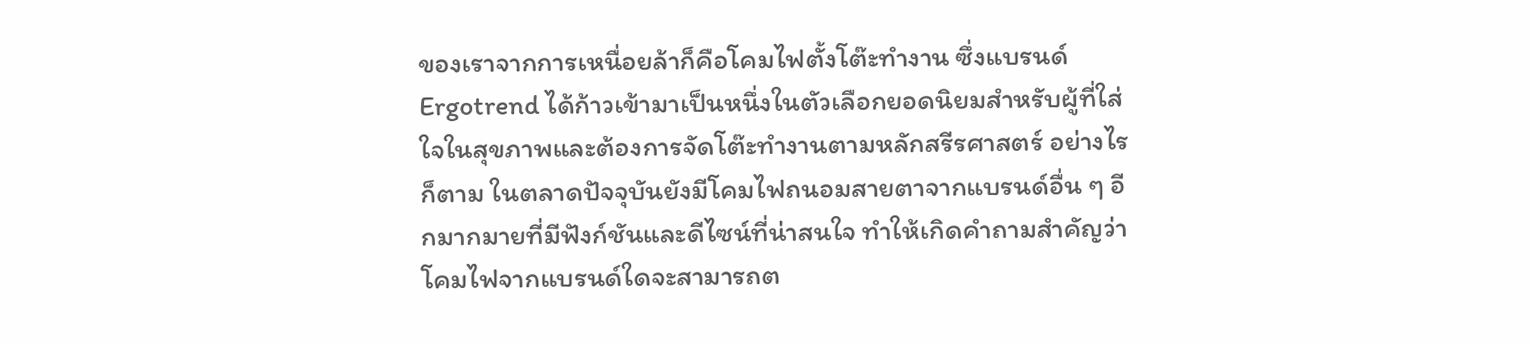ของเราจากการเหนื่อยล้าก็คือโคมไฟตั้งโต๊ะทำงาน ซึ่งแบรนด์ Ergotrend ได้ก้าวเข้ามาเป็นหนึ่งในตัวเลือกยอดนิยมสำหรับผู้ที่ใส่ใจในสุขภาพและต้องการจัดโต๊ะทำงานตามหลักสรีรศาสตร์ อย่างไรก็ตาม ในตลาดปัจจุบันยังมีโคมไฟถนอมสายตาจากแบรนด์อื่น ๆ อีกมากมายที่มีฟังก์ชันและดีไซน์ที่น่าสนใจ ทำให้เกิดคำถามสำคัญว่าโคมไฟจากแบรนด์ใดจะสามารถต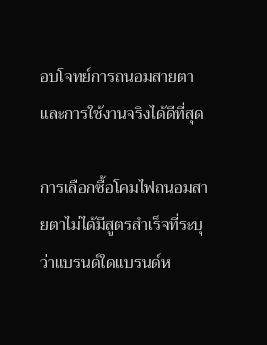อบโจทย์การถนอมสายตาและการใช้งานจริงได้ดีที่สุด

การเลือกซื้อโคมไฟถนอมสายตาไม่ได้มีสูตรสำเร็จที่ระบุว่าแบรนด์ใดแบรนด์ห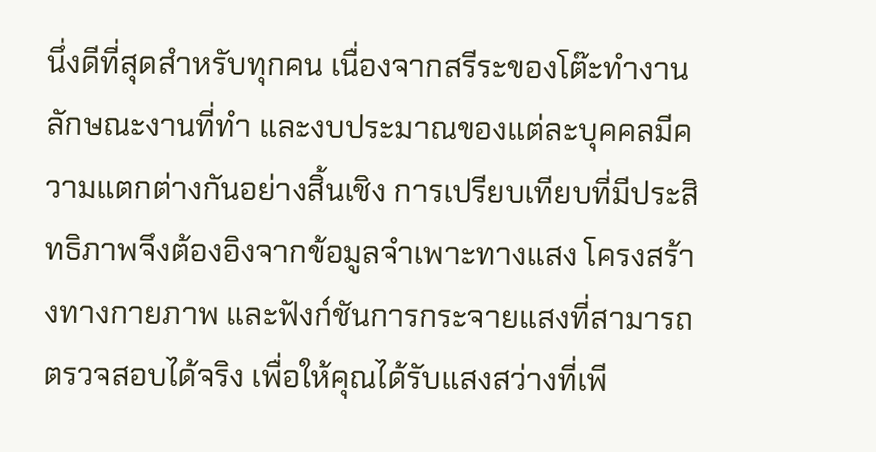นึ่งดีที่สุดสำหรับทุกคน เนื่องจากสรีระของโต๊ะทำงาน ลักษณะงานที่ทำ และงบประมาณของแต่ละบุคคลมีความแตกต่างกันอย่างสิ้นเชิง การเปรียบเทียบที่มีประสิทธิภาพจึงต้องอิงจากข้อมูลจำเพาะทางแสง โครงสร้างทางกายภาพ และฟังก์ชันการกระจายแสงที่สามารถตรวจสอบได้จริง เพื่อให้คุณได้รับแสงสว่างที่เพี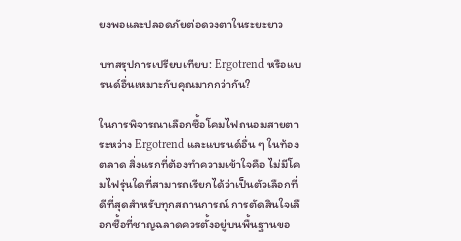ยงพอและปลอดภัยต่อดวงตาในระยะยาว

บทสรุปการเปรียบเทียบ: Ergotrend หรือแบรนด์อื่นเหมาะกับคุณมากกว่ากัน?

ในการพิจารณาเลือกซื้อโคมไฟถนอมสายตา ระหว่าง Ergotrend และแบรนด์อื่น ๆ ในท้องตลาด สิ่งแรกที่ต้องทำความเข้าใจคือ ไม่มีโคมไฟรุ่นใดที่สามารถเรียกได้ว่าเป็นตัวเลือกที่ดีที่สุดสำหรับทุกสถานการณ์ การตัดสินใจเลือกซื้อที่ชาญฉลาดควรตั้งอยู่บนพื้นฐานขอ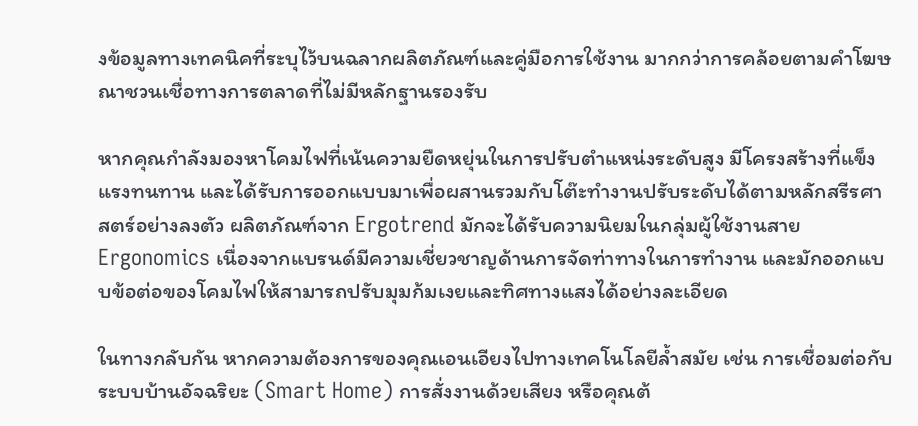งข้อมูลทางเทคนิคที่ระบุไว้บนฉลากผลิตภัณฑ์และคู่มือการใช้งาน มากกว่าการคล้อยตามคำโฆษณาชวนเชื่อทางการตลาดที่ไม่มีหลักฐานรองรับ

หากคุณกำลังมองหาโคมไฟที่เน้นความยืดหยุ่นในการปรับตำแหน่งระดับสูง มีโครงสร้างที่แข็งแรงทนทาน และได้รับการออกแบบมาเพื่อผสานรวมกับโต๊ะทำงานปรับระดับได้ตามหลักสรีรศาสตร์อย่างลงตัว ผลิตภัณฑ์จาก Ergotrend มักจะได้รับความนิยมในกลุ่มผู้ใช้งานสาย Ergonomics เนื่องจากแบรนด์มีความเชี่ยวชาญด้านการจัดท่าทางในการทำงาน และมักออกแบบข้อต่อของโคมไฟให้สามารถปรับมุมก้มเงยและทิศทางแสงได้อย่างละเอียด

ในทางกลับกัน หากความต้องการของคุณเอนเอียงไปทางเทคโนโลยีล้ำสมัย เช่น การเชื่อมต่อกับระบบบ้านอัจฉริยะ (Smart Home) การสั่งงานด้วยเสียง หรือคุณต้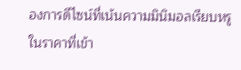องการดีไซน์ที่เน้นความมินิมอลเรียบหรูในราคาที่เข้า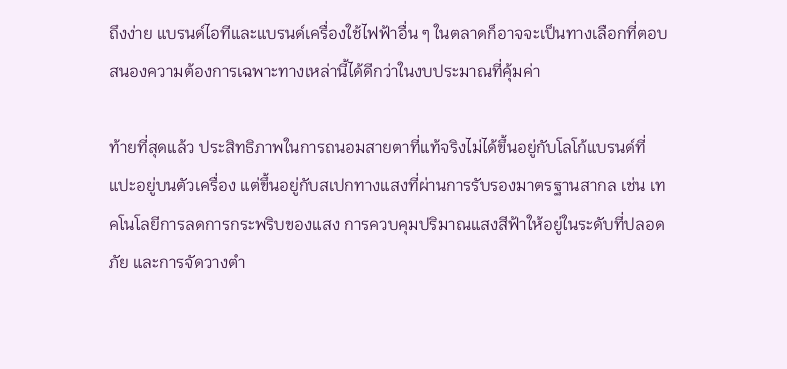ถึงง่าย แบรนด์ไอทีและแบรนด์เครื่องใช้ไฟฟ้าอื่น ๆ ในตลาดก็อาจจะเป็นทางเลือกที่ตอบสนองความต้องการเฉพาะทางเหล่านี้ได้ดีกว่าในงบประมาณที่คุ้มค่า

ท้ายที่สุดแล้ว ประสิทธิภาพในการถนอมสายตาที่แท้จริงไม่ได้ขึ้นอยู่กับโลโก้แบรนด์ที่แปะอยู่บนตัวเครื่อง แต่ขึ้นอยู่กับสเปกทางแสงที่ผ่านการรับรองมาตรฐานสากล เช่น เทคโนโลยีการลดการกระพริบของแสง การควบคุมปริมาณแสงสีฟ้าให้อยู่ในระดับที่ปลอดภัย และการจัดวางตำ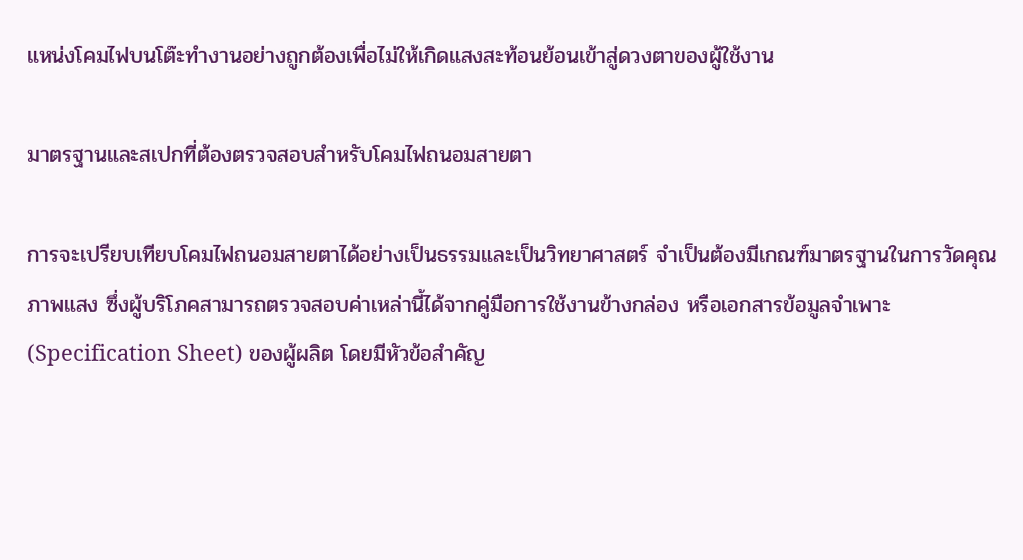แหน่งโคมไฟบนโต๊ะทำงานอย่างถูกต้องเพื่อไม่ให้เกิดแสงสะท้อนย้อนเข้าสู่ดวงตาของผู้ใช้งาน

มาตรฐานและสเปกที่ต้องตรวจสอบสำหรับโคมไฟถนอมสายตา

การจะเปรียบเทียบโคมไฟถนอมสายตาได้อย่างเป็นธรรมและเป็นวิทยาศาสตร์ จำเป็นต้องมีเกณฑ์มาตรฐานในการวัดคุณภาพแสง ซึ่งผู้บริโภคสามารถตรวจสอบค่าเหล่านี้ได้จากคู่มือการใช้งานข้างกล่อง หรือเอกสารข้อมูลจำเพาะ (Specification Sheet) ของผู้ผลิต โดยมีหัวข้อสำคัญ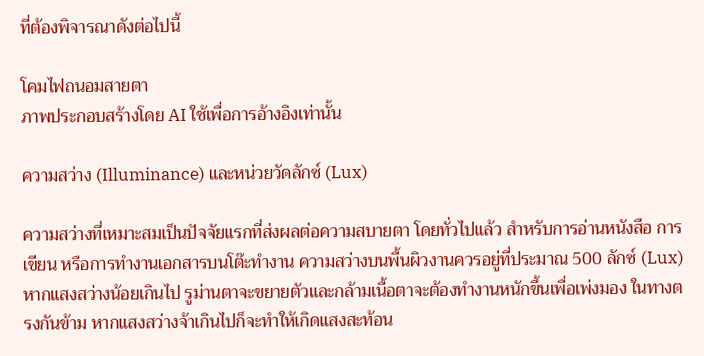ที่ต้องพิจารณาดังต่อไปนี้

โคมไฟถนอมสายตา
ภาพประกอบสร้างโดย AI ใช้เพื่อการอ้างอิงเท่านั้น

ความสว่าง (Illuminance) และหน่วยวัดลักซ์ (Lux)

ความสว่างที่เหมาะสมเป็นปัจจัยแรกที่ส่งผลต่อความสบายตา โดยทั่วไปแล้ว สำหรับการอ่านหนังสือ การเขียน หรือการทำงานเอกสารบนโต๊ะทำงาน ความสว่างบนพื้นผิวงานควรอยู่ที่ประมาณ 500 ลักซ์ (Lux) หากแสงสว่างน้อยเกินไป รูม่านตาจะขยายตัวและกล้ามเนื้อตาจะต้องทำงานหนักขึ้นเพื่อเพ่งมอง ในทางตรงกันข้าม หากแสงสว่างจ้าเกินไปก็จะทำให้เกิดแสงสะท้อน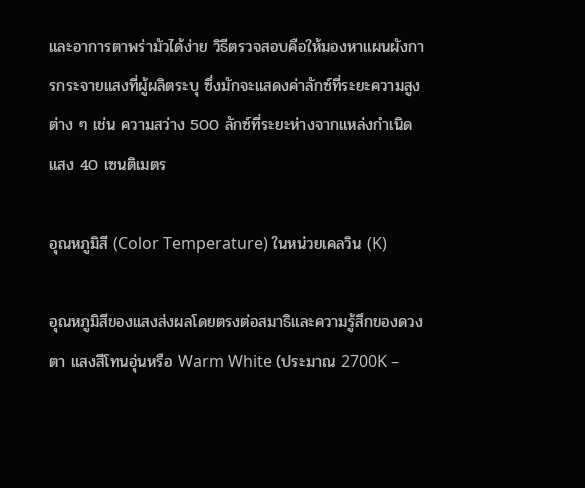และอาการตาพร่ามัวได้ง่าย วิธีตรวจสอบคือให้มองหาแผนผังการกระจายแสงที่ผู้ผลิตระบุ ซึ่งมักจะแสดงค่าลักซ์ที่ระยะความสูงต่าง ๆ เช่น ความสว่าง 500 ลักซ์ที่ระยะห่างจากแหล่งกำเนิดแสง 40 เซนติเมตร

อุณหภูมิสี (Color Temperature) ในหน่วยเคลวิน (K)

อุณหภูมิสีของแสงส่งผลโดยตรงต่อสมาธิและความรู้สึกของดวงตา แสงสีโทนอุ่นหรือ Warm White (ประมาณ 2700K –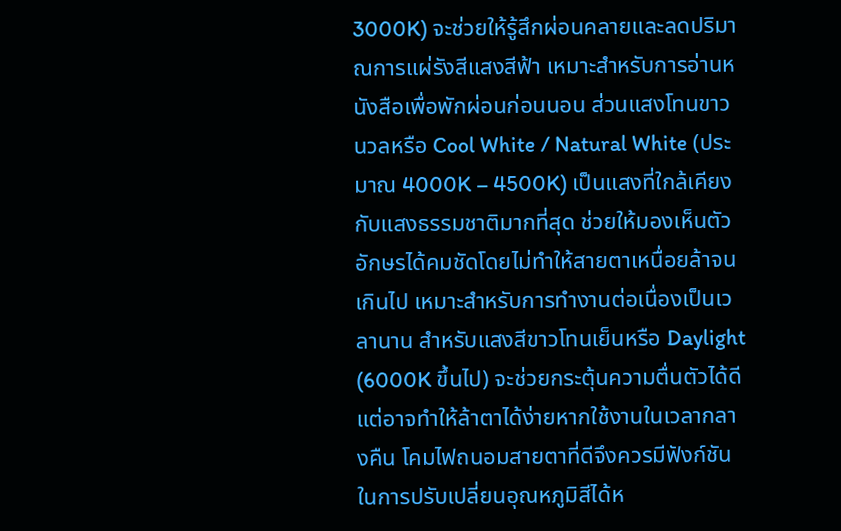3000K) จะช่วยให้รู้สึกผ่อนคลายและลดปริมาณการแผ่รังสีแสงสีฟ้า เหมาะสำหรับการอ่านหนังสือเพื่อพักผ่อนก่อนนอน ส่วนแสงโทนขาวนวลหรือ Cool White / Natural White (ประมาณ 4000K – 4500K) เป็นแสงที่ใกล้เคียงกับแสงธรรมชาติมากที่สุด ช่วยให้มองเห็นตัวอักษรได้คมชัดโดยไม่ทำให้สายตาเหนื่อยล้าจนเกินไป เหมาะสำหรับการทำงานต่อเนื่องเป็นเวลานาน สำหรับแสงสีขาวโทนเย็นหรือ Daylight (6000K ขึ้นไป) จะช่วยกระตุ้นความตื่นตัวได้ดี แต่อาจทำให้ล้าตาได้ง่ายหากใช้งานในเวลากลางคืน โคมไฟถนอมสายตาที่ดีจึงควรมีฟังก์ชันในการปรับเปลี่ยนอุณหภูมิสีได้ห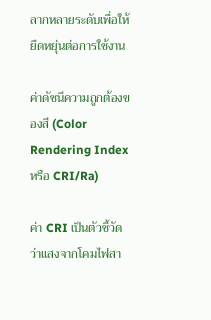ลากหลายระดับเพื่อให้ยืดหยุ่นต่อการใช้งาน

ค่าดัชนีความถูกต้องของสี (Color Rendering Index หรือ CRI/Ra)

ค่า CRI เป็นตัวชี้วัดว่าแสงจากโคมไฟสา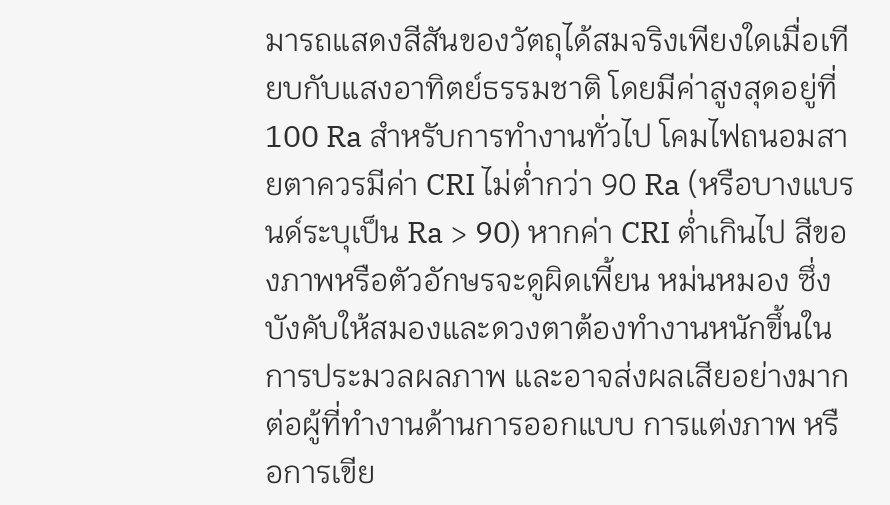มารถแสดงสีสันของวัตถุได้สมจริงเพียงใดเมื่อเทียบกับแสงอาทิตย์ธรรมชาติ โดยมีค่าสูงสุดอยู่ที่ 100 Ra สำหรับการทำงานทั่วไป โคมไฟถนอมสายตาควรมีค่า CRI ไม่ต่ำกว่า 90 Ra (หรือบางแบรนด์ระบุเป็น Ra > 90) หากค่า CRI ต่ำเกินไป สีของภาพหรือตัวอักษรจะดูผิดเพี้ยน หม่นหมอง ซึ่งบังคับให้สมองและดวงตาต้องทำงานหนักขึ้นในการประมวลผลภาพ และอาจส่งผลเสียอย่างมากต่อผู้ที่ทำงานด้านการออกแบบ การแต่งภาพ หรือการเขีย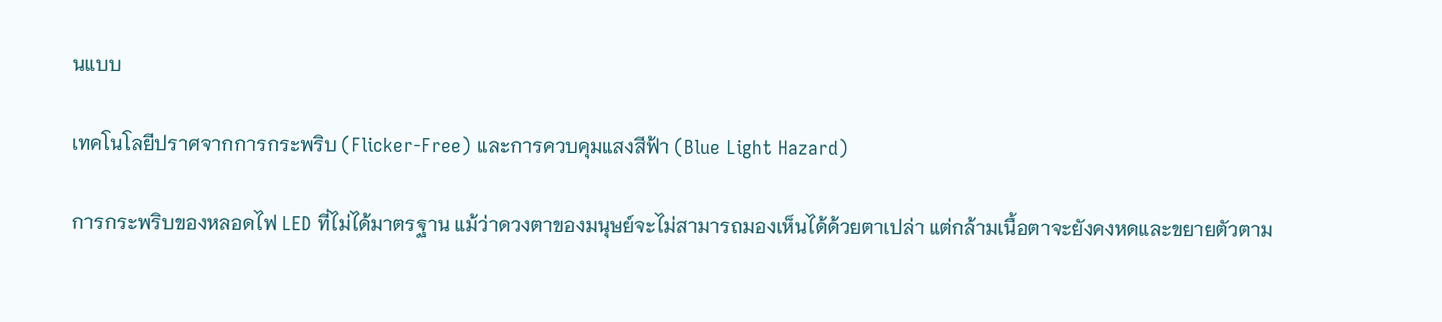นแบบ

เทคโนโลยีปราศจากการกระพริบ (Flicker-Free) และการควบคุมแสงสีฟ้า (Blue Light Hazard)

การกระพริบของหลอดไฟ LED ที่ไม่ได้มาตรฐาน แม้ว่าดวงตาของมนุษย์จะไม่สามารถมองเห็นได้ด้วยตาเปล่า แต่กล้ามเนื้อตาจะยังคงหดและขยายตัวตาม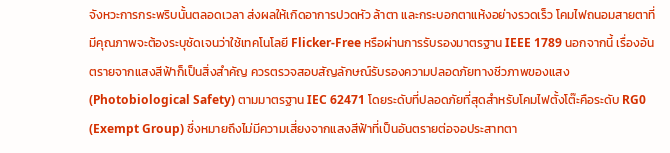จังหวะการกระพริบนั้นตลอดเวลา ส่งผลให้เกิดอาการปวดหัว ล้าตา และกระบอกตาแห้งอย่างรวดเร็ว โคมไฟถนอมสายตาที่มีคุณภาพจะต้องระบุชัดเจนว่าใช้เทคโนโลยี Flicker-Free หรือผ่านการรับรองมาตรฐาน IEEE 1789 นอกจากนี้ เรื่องอันตรายจากแสงสีฟ้าก็เป็นสิ่งสำคัญ ควรตรวจสอบสัญลักษณ์รับรองความปลอดภัยทางชีวภาพของแสง (Photobiological Safety) ตามมาตรฐาน IEC 62471 โดยระดับที่ปลอดภัยที่สุดสำหรับโคมไฟตั้งโต๊ะคือระดับ RG0 (Exempt Group) ซึ่งหมายถึงไม่มีความเสี่ยงจากแสงสีฟ้าที่เป็นอันตรายต่อจอประสาทตา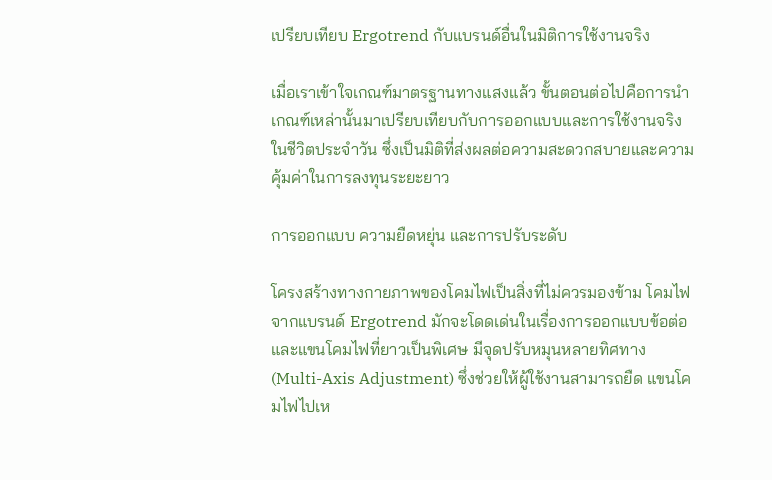เปรียบเทียบ Ergotrend กับแบรนด์อื่นในมิติการใช้งานจริง

เมื่อเราเข้าใจเกณฑ์มาตรฐานทางแสงแล้ว ขั้นตอนต่อไปคือการนำเกณฑ์เหล่านั้นมาเปรียบเทียบกับการออกแบบและการใช้งานจริงในชีวิตประจำวัน ซึ่งเป็นมิติที่ส่งผลต่อความสะดวกสบายและความคุ้มค่าในการลงทุนระยะยาว

การออกแบบ ความยืดหยุ่น และการปรับระดับ

โครงสร้างทางกายภาพของโคมไฟเป็นสิ่งที่ไม่ควรมองข้าม โคมไฟจากแบรนด์ Ergotrend มักจะโดดเด่นในเรื่องการออกแบบข้อต่อและแขนโคมไฟที่ยาวเป็นพิเศษ มีจุดปรับหมุนหลายทิศทาง (Multi-Axis Adjustment) ซึ่งช่วยให้ผู้ใช้งานสามารถยืด แขนโคมไฟไปเห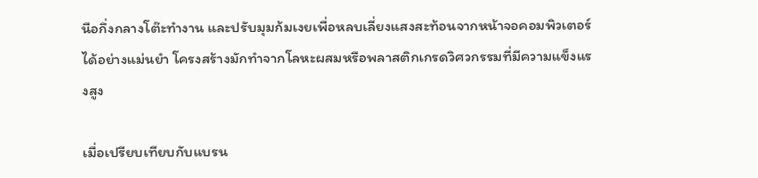นือกึ่งกลางโต๊ะทำงาน และปรับมุมก้มเงยเพื่อหลบเลี่ยงแสงสะท้อนจากหน้าจอคอมพิวเตอร์ได้อย่างแม่นยำ โครงสร้างมักทำจากโลหะผสมหรือพลาสติกเกรดวิศวกรรมที่มีความแข็งแรงสูง

เมื่อเปรียบเทียบกับแบรน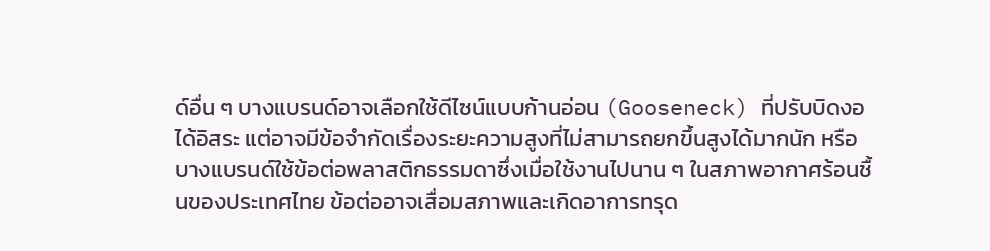ด์อื่น ๆ บางแบรนด์อาจเลือกใช้ดีไซน์แบบก้านอ่อน (Gooseneck) ที่ปรับบิดงอได้อิสระ แต่อาจมีข้อจำกัดเรื่องระยะความสูงที่ไม่สามารถยกขึ้นสูงได้มากนัก หรือบางแบรนด์ใช้ข้อต่อพลาสติกธรรมดาซึ่งเมื่อใช้งานไปนาน ๆ ในสภาพอากาศร้อนชื้นของประเทศไทย ข้อต่ออาจเสื่อมสภาพและเกิดอาการทรุด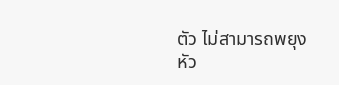ตัว ไม่สามารถพยุงหัว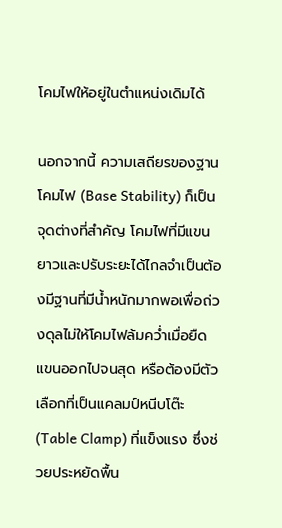โคมไฟให้อยู่ในตำแหน่งเดิมได้

นอกจากนี้ ความเสถียรของฐานโคมไฟ (Base Stability) ก็เป็นจุดต่างที่สำคัญ โคมไฟที่มีแขนยาวและปรับระยะได้ไกลจำเป็นต้องมีฐานที่มีน้ำหนักมากพอเพื่อถ่วงดุลไม่ให้โคมไฟล้มคว่ำเมื่อยืดแขนออกไปจนสุด หรือต้องมีตัวเลือกที่เป็นแคลมป์หนีบโต๊ะ (Table Clamp) ที่แข็งแรง ซึ่งช่วยประหยัดพื้น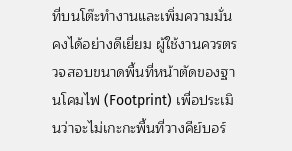ที่บนโต๊ะทำงานและเพิ่มความมั่นคงได้อย่างดีเยี่ยม ผู้ใช้งานควรตรวจสอบขนาดพื้นที่หน้าตัดของฐานโคมไฟ (Footprint) เพื่อประเมินว่าจะไม่เกะกะพื้นที่วางคีย์บอร์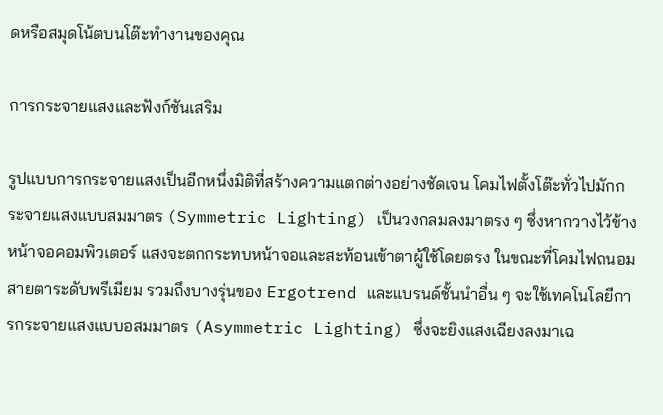ดหรือสมุดโน้ตบนโต๊ะทำงานของคุณ

การกระจายแสงและฟังก์ชันเสริม

รูปแบบการกระจายแสงเป็นอีกหนึ่งมิติที่สร้างความแตกต่างอย่างชัดเจน โคมไฟตั้งโต๊ะทั่วไปมักกระจายแสงแบบสมมาตร (Symmetric Lighting) เป็นวงกลมลงมาตรง ๆ ซึ่งหากวางไว้ข้างหน้าจอคอมพิวเตอร์ แสงจะตกกระทบหน้าจอและสะท้อนเข้าตาผู้ใช้โดยตรง ในขณะที่โคมไฟถนอมสายตาระดับพรีเมียม รวมถึงบางรุ่นของ Ergotrend และแบรนด์ชั้นนำอื่น ๆ จะใช้เทคโนโลยีการกระจายแสงแบบอสมมาตร (Asymmetric Lighting) ซึ่งจะยิงแสงเฉียงลงมาเฉ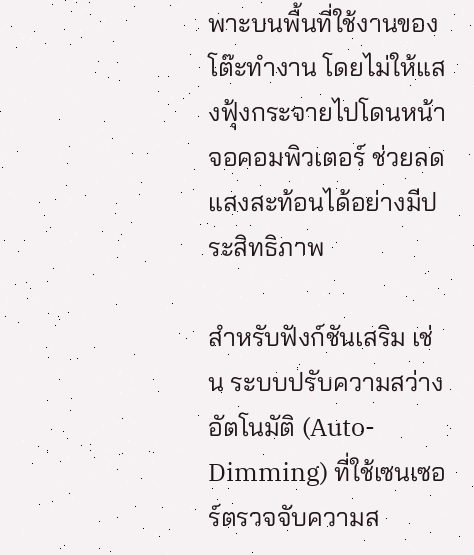พาะบนพื้นที่ใช้งานของโต๊ะทำงาน โดยไม่ให้แสงฟุ้งกระจายไปโดนหน้าจอคอมพิวเตอร์ ช่วยลดแสงสะท้อนได้อย่างมีประสิทธิภาพ

สำหรับฟังก์ชันเสริม เช่น ระบบปรับความสว่างอัตโนมัติ (Auto-Dimming) ที่ใช้เซนเซอร์ตรวจจับความส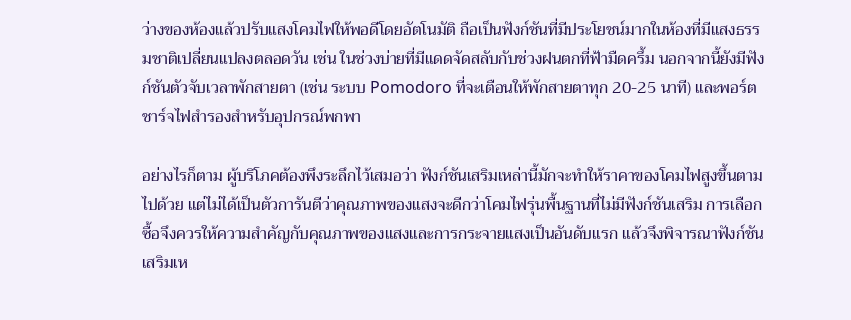ว่างของห้องแล้วปรับแสงโคมไฟให้พอดีโดยอัตโนมัติ ถือเป็นฟังก์ชันที่มีประโยชน์มากในห้องที่มีแสงธรรมชาติเปลี่ยนแปลงตลอดวัน เช่น ในช่วงบ่ายที่มีแดดจัดสลับกับช่วงฝนตกที่ฟ้ามืดครึ้ม นอกจากนี้ยังมีฟังก์ชันตัวจับเวลาพักสายตา (เช่น ระบบ Pomodoro ที่จะเตือนให้พักสายตาทุก 20-25 นาที) และพอร์ตชาร์จไฟสำรองสำหรับอุปกรณ์พกพา

อย่างไรก็ตาม ผู้บริโภคต้องพึงระลึกไว้เสมอว่า ฟังก์ชันเสริมเหล่านี้มักจะทำให้ราคาของโคมไฟสูงขึ้นตามไปด้วย แต่ไม่ได้เป็นตัวการันตีว่าคุณภาพของแสงจะดีกว่าโคมไฟรุ่นพื้นฐานที่ไม่มีฟังก์ชันเสริม การเลือกซื้อจึงควรให้ความสำคัญกับคุณภาพของแสงและการกระจายแสงเป็นอันดับแรก แล้วจึงพิจารณาฟังก์ชันเสริมเห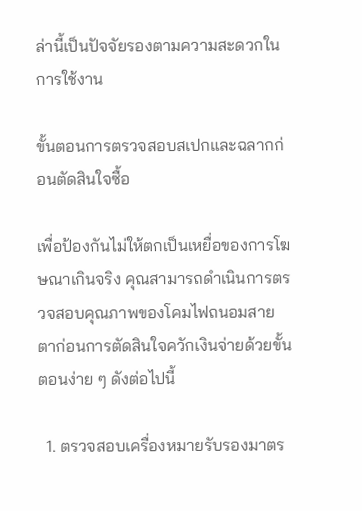ล่านี้เป็นปัจจัยรองตามความสะดวกในการใช้งาน

ขั้นตอนการตรวจสอบสเปกและฉลากก่อนตัดสินใจซื้อ

เพื่อป้องกันไม่ให้ตกเป็นเหยื่อของการโฆษณาเกินจริง คุณสามารถดำเนินการตรวจสอบคุณภาพของโคมไฟถนอมสายตาก่อนการตัดสินใจควักเงินจ่ายด้วยขั้นตอนง่าย ๆ ดังต่อไปนี้

  1. ตรวจสอบเครื่องหมายรับรองมาตร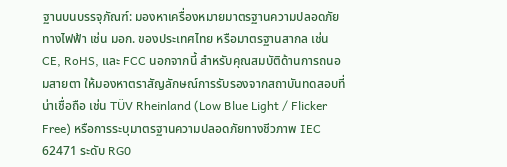ฐานบนบรรจุภัณฑ์: มองหาเครื่องหมายมาตรฐานความปลอดภัยทางไฟฟ้า เช่น มอก. ของประเทศไทย หรือมาตรฐานสากล เช่น CE, RoHS, และ FCC นอกจากนี้ สำหรับคุณสมบัติด้านการถนอมสายตา ให้มองหาตราสัญลักษณ์การรับรองจากสถาบันทดสอบที่น่าเชื่อถือ เช่น TÜV Rheinland (Low Blue Light / Flicker Free) หรือการระบุมาตรฐานความปลอดภัยทางชีวภาพ IEC 62471 ระดับ RG0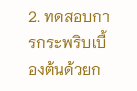2. ทดสอบการกระพริบเบื้องต้นด้วยก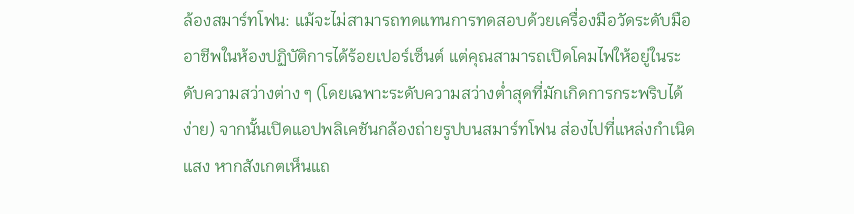ล้องสมาร์ทโฟน: แม้จะไม่สามารถทดแทนการทดสอบด้วยเครื่องมือวัดระดับมืออาชีพในห้องปฏิบัติการได้ร้อยเปอร์เซ็นต์ แต่คุณสามารถเปิดโคมไฟให้อยู่ในระดับความสว่างต่าง ๆ (โดยเฉพาะระดับความสว่างต่ำสุดที่มักเกิดการกระพริบได้ง่าย) จากนั้นเปิดแอปพลิเคชันกล้องถ่ายรูปบนสมาร์ทโฟน ส่องไปที่แหล่งกำเนิดแสง หากสังเกตเห็นแถ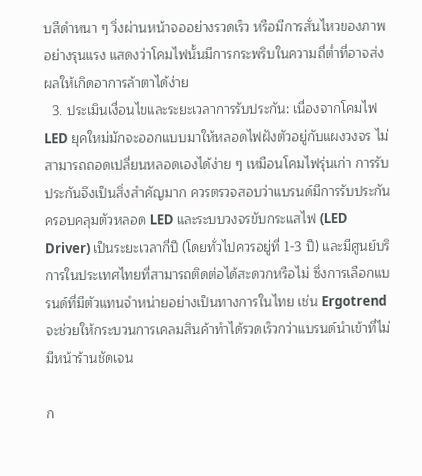บสีดำหนา ๆ วิ่งผ่านหน้าจออย่างรวดเร็ว หรือมีการสั่นไหวของภาพอย่างรุนแรง แสดงว่าโคมไฟนั้นมีการกระพริบในความถี่ต่ำที่อาจส่งผลให้เกิดอาการล้าตาได้ง่าย
  3. ประเมินเงื่อนไขและระยะเวลาการรับประกัน: เนื่องจากโคมไฟ LED ยุคใหม่มักจะออกแบบมาให้หลอดไฟฝังตัวอยู่กับแผงวงจร ไม่สามารถถอดเปลี่ยนหลอดเองได้ง่าย ๆ เหมือนโคมไฟรุ่นเก่า การรับประกันจึงเป็นสิ่งสำคัญมาก ควรตรวจสอบว่าแบรนด์มีการรับประกันครอบคลุมตัวหลอด LED และระบบวงจรขับกระแสไฟ (LED Driver) เป็นระยะเวลากี่ปี (โดยทั่วไปควรอยู่ที่ 1-3 ปี) และมีศูนย์บริการในประเทศไทยที่สามารถติดต่อได้สะดวกหรือไม่ ซึ่งการเลือกแบรนด์ที่มีตัวแทนจำหน่ายอย่างเป็นทางการในไทย เช่น Ergotrend จะช่วยให้กระบวนการเคลมสินค้าทำได้รวดเร็วกว่าแบรนด์นำเข้าที่ไม่มีหน้าร้านชัดเจน

ก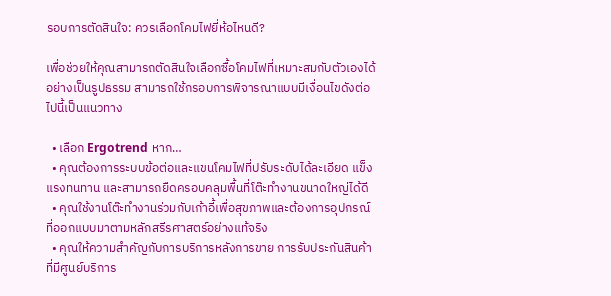รอบการตัดสินใจ: ควรเลือกโคมไฟยี่ห้อไหนดี?

เพื่อช่วยให้คุณสามารถตัดสินใจเลือกซื้อโคมไฟที่เหมาะสมกับตัวเองได้อย่างเป็นรูปธรรม สามารถใช้กรอบการพิจารณาแบบมีเงื่อนไขดังต่อไปนี้เป็นแนวทาง

  • เลือก Ergotrend หาก…
  • คุณต้องการระบบข้อต่อและแขนโคมไฟที่ปรับระดับได้ละเอียด แข็งแรงทนทาน และสามารถยืดครอบคลุมพื้นที่โต๊ะทำงานขนาดใหญ่ได้ดี
  • คุณใช้งานโต๊ะทำงานร่วมกับเก้าอี้เพื่อสุขภาพและต้องการอุปกรณ์ที่ออกแบบมาตามหลักสรีรศาสตร์อย่างแท้จริง
  • คุณให้ความสำคัญกับการบริการหลังการขาย การรับประกันสินค้าที่มีศูนย์บริการ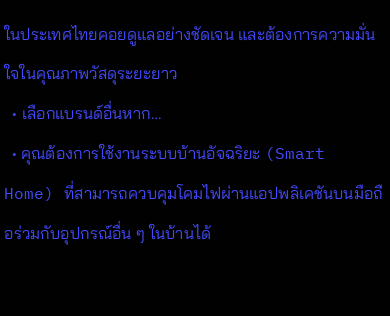ในประเทศไทยคอยดูแลอย่างชัดเจน และต้องการความมั่นใจในคุณภาพวัสดุระยะยาว
  • เลือกแบรนด์อื่นหาก…
  • คุณต้องการใช้งานระบบบ้านอัจฉริยะ (Smart Home) ที่สามารถควบคุมโคมไฟผ่านแอปพลิเคชันบนมือถือร่วมกับอุปกรณ์อื่น ๆ ในบ้านได้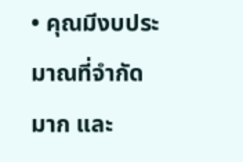• คุณมีงบประมาณที่จำกัดมาก และ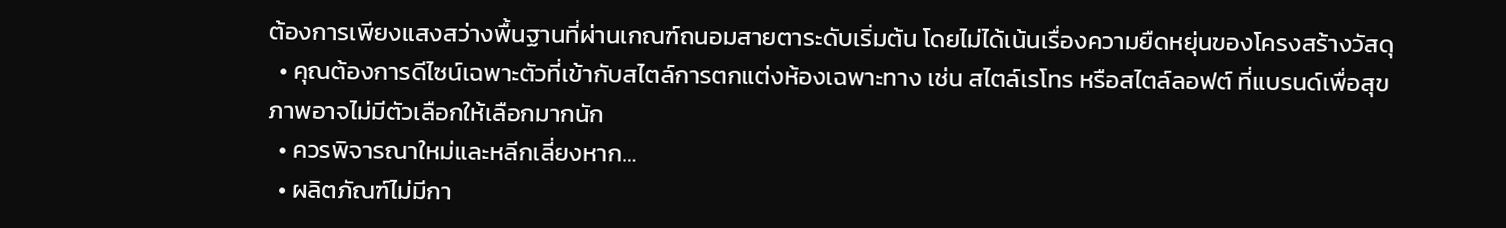ต้องการเพียงแสงสว่างพื้นฐานที่ผ่านเกณฑ์ถนอมสายตาระดับเริ่มต้น โดยไม่ได้เน้นเรื่องความยืดหยุ่นของโครงสร้างวัสดุ
  • คุณต้องการดีไซน์เฉพาะตัวที่เข้ากับสไตล์การตกแต่งห้องเฉพาะทาง เช่น สไตล์เรโทร หรือสไตล์ลอฟต์ ที่แบรนด์เพื่อสุขภาพอาจไม่มีตัวเลือกให้เลือกมากนัก
  • ควรพิจารณาใหม่และหลีกเลี่ยงหาก…
  • ผลิตภัณฑ์ไม่มีกา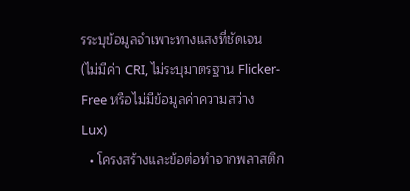รระบุข้อมูลจำเพาะทางแสงที่ชัดเจน (ไม่มีค่า CRI, ไม่ระบุมาตรฐาน Flicker-Free หรือไม่มีข้อมูลค่าความสว่าง Lux)
  • โครงสร้างและข้อต่อทำจากพลาสติก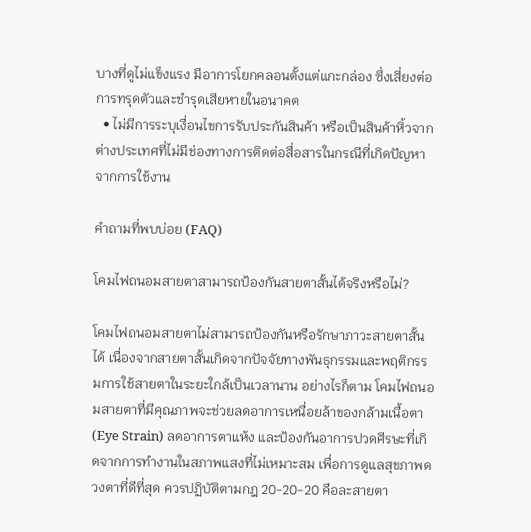บางที่ดูไม่แข็งแรง มีอาการโยกคลอนตั้งแต่แกะกล่อง ซึ่งเสี่ยงต่อการทรุดตัวและชำรุดเสียหายในอนาคต
  • ไม่มีการระบุเงื่อนไขการรับประกันสินค้า หรือเป็นสินค้าหิ้วจากต่างประเทศที่ไม่มีช่องทางการติดต่อสื่อสารในกรณีที่เกิดปัญหาจากการใช้งาน

คำถามที่พบบ่อย (FAQ)

โคมไฟถนอมสายตาสามารถป้องกันสายตาสั้นได้จริงหรือไม่?

โคมไฟถนอมสายตาไม่สามารถป้องกันหรือรักษาภาวะสายตาสั้นได้ เนื่องจากสายตาสั้นเกิดจากปัจจัยทางพันธุกรรมและพฤติกรรมการใช้สายตาในระยะใกล้เป็นเวลานาน อย่างไรก็ตาม โคมไฟถนอมสายตาที่มีคุณภาพจะช่วยลดอาการเหนื่อยล้าของกล้ามเนื้อตา (Eye Strain) ลดอาการตาแห้ง และป้องกันอาการปวดศีรษะที่เกิดจากการทำงานในสภาพแสงที่ไม่เหมาะสม เพื่อการดูแลสุขภาพดวงตาที่ดีที่สุด ควรปฏิบัติตามกฎ 20-20-20 คือละสายตา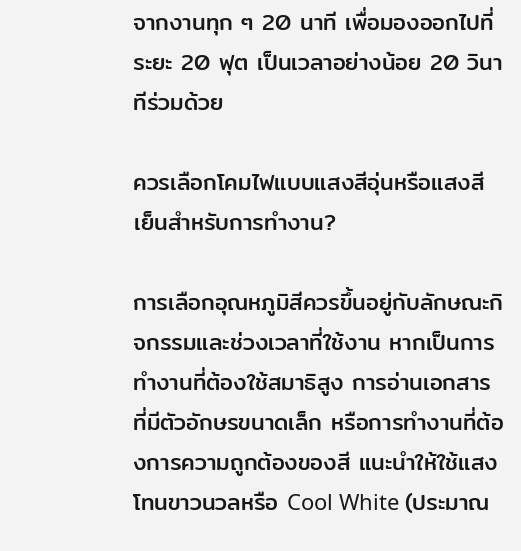จากงานทุก ๆ 20 นาที เพื่อมองออกไปที่ระยะ 20 ฟุต เป็นเวลาอย่างน้อย 20 วินาทีร่วมด้วย

ควรเลือกโคมไฟแบบแสงสีอุ่นหรือแสงสีเย็นสำหรับการทำงาน?

การเลือกอุณหภูมิสีควรขึ้นอยู่กับลักษณะกิจกรรมและช่วงเวลาที่ใช้งาน หากเป็นการทำงานที่ต้องใช้สมาธิสูง การอ่านเอกสารที่มีตัวอักษรขนาดเล็ก หรือการทำงานที่ต้องการความถูกต้องของสี แนะนำให้ใช้แสงโทนขาวนวลหรือ Cool White (ประมาณ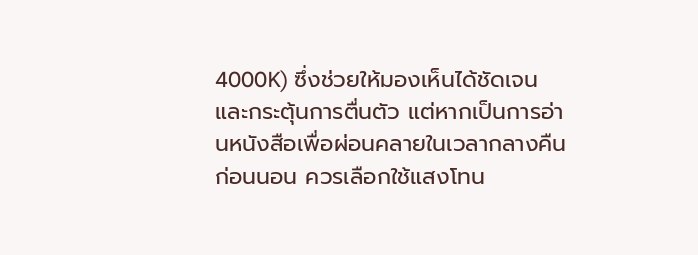4000K) ซึ่งช่วยให้มองเห็นได้ชัดเจนและกระตุ้นการตื่นตัว แต่หากเป็นการอ่านหนังสือเพื่อผ่อนคลายในเวลากลางคืนก่อนนอน ควรเลือกใช้แสงโทน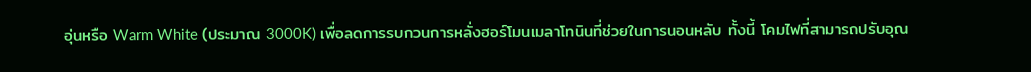อุ่นหรือ Warm White (ประมาณ 3000K) เพื่อลดการรบกวนการหลั่งฮอร์โมนเมลาโทนินที่ช่วยในการนอนหลับ ทั้งนี้ โคมไฟที่สามารถปรับอุณ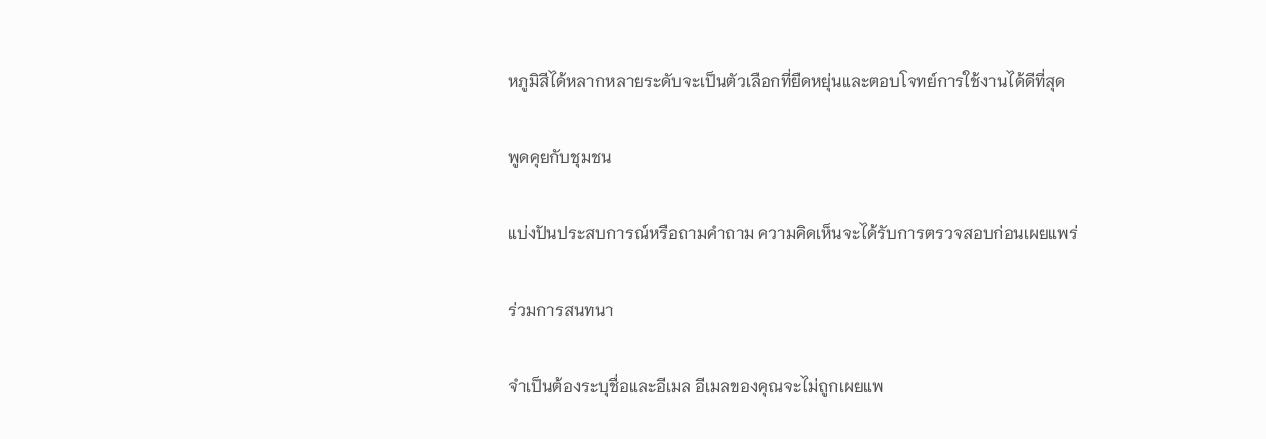หภูมิสีได้หลากหลายระดับจะเป็นตัวเลือกที่ยืดหยุ่นและตอบโจทย์การใช้งานได้ดีที่สุด

พูดคุยกับชุมชน

แบ่งปันประสบการณ์หรือถามคำถาม ความคิดเห็นจะได้รับการตรวจสอบก่อนเผยแพร่

ร่วมการสนทนา

จำเป็นต้องระบุชื่อและอีเมล อีเมลของคุณจะไม่ถูกเผยแพ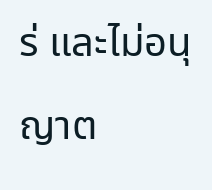ร่ และไม่อนุญาต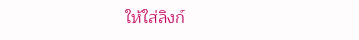ให้ใส่ลิงก์